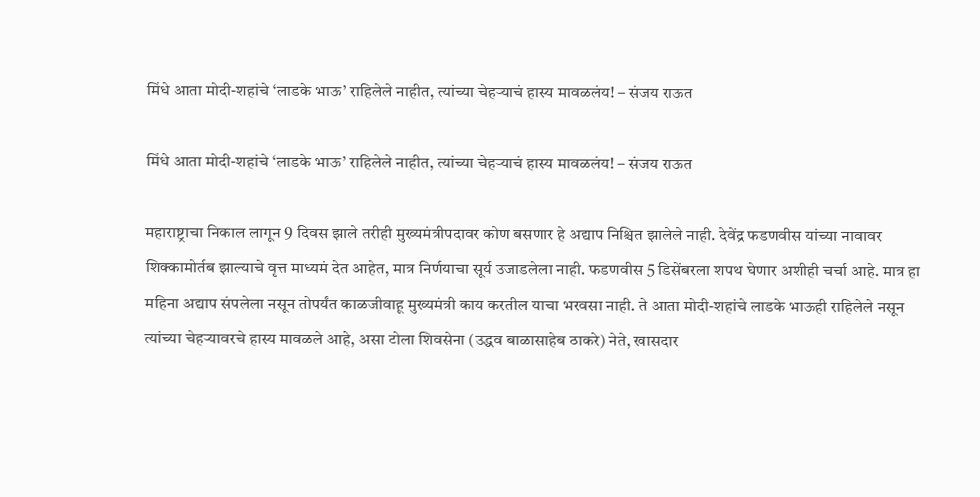मिंधे आता मोदी-शहांचे ‘लाडके भाऊ’ राहिलेले नाहीत, त्यांच्या चेहऱ्याचं हास्य मावळलंय! – संजय राऊत

मिंधे आता मोदी-शहांचे ‘लाडके भाऊ’ राहिलेले नाहीत, त्यांच्या चेहऱ्याचं हास्य मावळलंय! – संजय राऊत

महाराष्ट्राचा निकाल लागून 9 दिवस झाले तरीही मुख्यमंत्रीपदावर कोण बसणार हे अद्याप निश्चित झालेले नाही. देवेंद्र फडणवीस यांच्या नावावर शिक्कामोर्तब झाल्याचे वृत्त माध्यमं देत आहेत, मात्र निर्णयाचा सूर्य उजाडलेला नाही. फडणवीस 5 डिसेंबरला शपथ घेणार अशीही चर्चा आहे. मात्र हा महिना अद्याप संपलेला नसून तोपर्यंत काळजीवाहू मुख्यमंत्री काय करतील याचा भरवसा नाही. ते आता मोदी-शहांचे लाडके भाऊही राहिलेले नसून त्यांच्या चेहऱ्यावरचे हास्य मावळले आहे, असा टोला शिवसेना (उद्धव बाळासाहेब ठाकरे) नेते, खासदार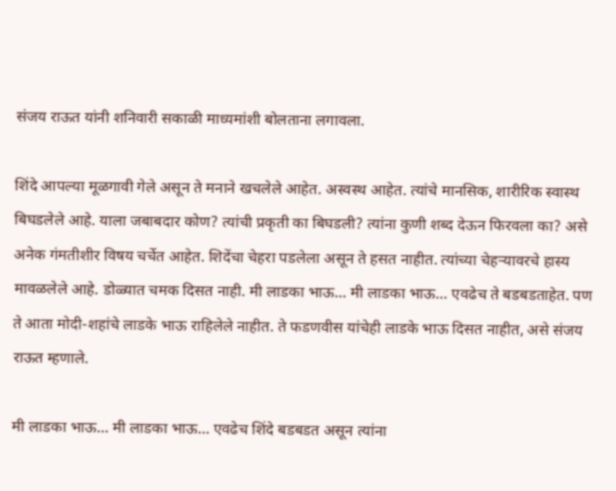संजय राऊत यांनी शनिवारी सकाळी माध्यमांशी बोलताना लगावला.

शिंदे आपल्या मूळगावी गेले असून ते मनाने खचलेले आहेत. अस्वस्थ आहेत. त्यांचे मानसिक, शारीरिक स्वास्थ बिघडलेले आहे. याला जबाबदार कोण? त्यांची प्रकृती का बिघडली? त्यांना कुणी शब्द देऊन फिरवला का? असे अनेक गंमतीशीर विषय चर्चेत आहेत. शिदेंचा चेहरा पडलेला असून ते हसत नाहीत. त्यांच्या चेहऱ्यावरचे हास्य मावळलेले आहे. डोळ्यात चमक दिसत नाही. मी लाडका भाऊ… मी लाडका भाऊ… एवढेच ते बडबडताहेत. पण ते आता मोदी-शहांचे लाडके भाऊ राहिलेले नाहीत. ते फडणवीस यांचेही लाडके भाऊ दिसत नाहीत, असे संजय राऊत म्हणाले.

मी लाडका भाऊ… मी लाडका भाऊ… एवढेच शिंदे बडबडत असून त्यांना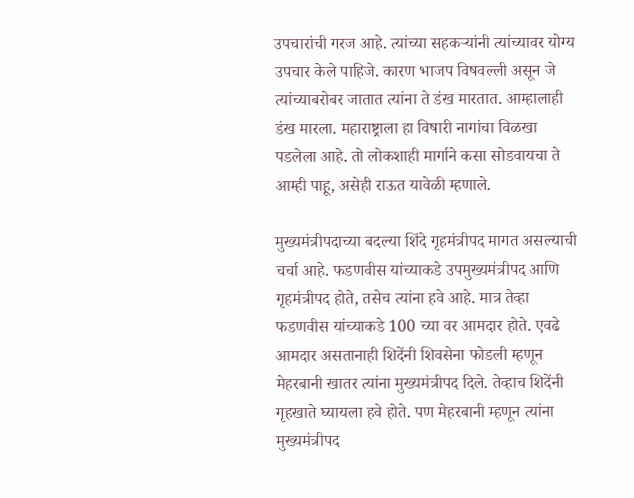उपचारांची गरज आहे. त्यांच्या सहकऱ्यांनी त्यांच्यावर योग्य उपचार केले पाहिजे. कारण भाजप विषवल्ली असून जे त्यांच्याबरोबर जातात त्यांना ते डंख मारतात. आम्हालाही डंख मारला. महाराष्ट्राला हा विषारी नागांचा विळखा पडलेला आहे. तो लोकशाही मार्गाने कसा सोडवायचा ते आम्ही पाहू, असेही राऊत यावेळी म्हणाले.

मुख्यमंत्रीपदाच्या बदल्या शिंदे गृहमंत्रीपद मागत असल्याची चर्चा आहे. फडणवीस यांच्याकडे उपमुख्यमंत्रीपद आणि गृहमंत्रीपद होते, तसेच त्यांना हवे आहे. मात्र तेव्हा फडणवीस यांच्याकडे 100 च्या वर आमदार होते. एवढे आमदार असतानाही शिदेंनी शिवसेना फोडली म्हणून मेहरबानी खातर त्यांना मुख्यमंत्रीपद दिले. तेव्हाच शिदेंनी गृहखाते घ्यायला हवे होते. पण मेहरबानी म्हणून त्यांना मुख्यमंत्रीपद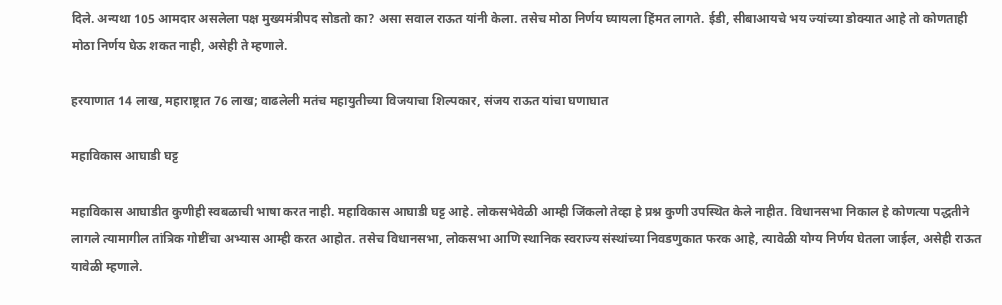दिले. अन्यथा 105 आमदार असलेला पक्ष मुख्यमंत्रीपद सोडतो का? असा सवाल राऊत यांनी केला. तसेच मोठा निर्णय घ्यायला हिंमत लागते. ईडी, सीबाआयचे भय ज्यांच्या डोक्यात आहे तो कोणताही मोठा निर्णय घेऊ शकत नाही, असेही ते म्हणाले.

हरयाणात 14 लाख, महाराष्ट्रात 76 लाख; वाढलेली मतंच महायुतीच्या विजयाचा शिल्पकार, संजय राऊत यांचा घणाघात

महाविकास आघाडी घट्ट

महाविकास आघाडीत कुणीही स्वबळाची भाषा करत नाही. महाविकास आघाडी घट्ट आहे. लोकसभेवेळी आम्ही जिंकलो तेव्हा हे प्रश्न कुणी उपस्थित केले नाहीत. विधानसभा निकाल हे कोणत्या पद्धतीने लागले त्यामागील तांत्रिक गोष्टींचा अभ्यास आम्ही करत आहोत. तसेच विधानसभा, लोकसभा आणि स्थानिक स्वराज्य संस्थांच्या निवडणुकात फरक आहे, त्यावेळी योग्य निर्णय घेतला जाईल, असेही राऊत यावेळी म्हणाले.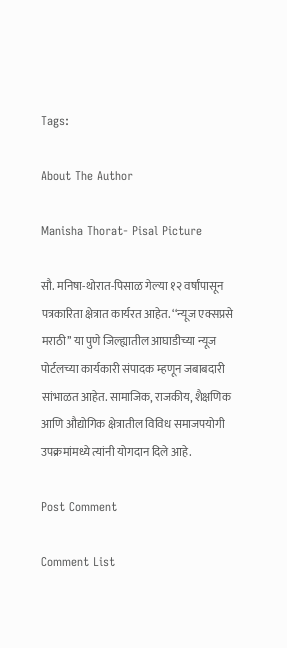Tags:

About The Author

Manisha Thorat- Pisal Picture

सौ. मनिषा-थोरात-पिसाळ गेल्या १२ वर्षांपासून पत्रकारिता क्षेत्रात कार्यरत आहेत. ‘‘न्यूज एक्सप्रसे मराठी’’ या पुणे जिल्ह्यातील आघाडीच्या न्यूज पोर्टलच्या कार्यकारी संपादक म्हणून जबाबदारी सांभाळत आहेत. सामाजिक, राजकीय, शैक्षणिक आणि औद्योगिक क्षेत्रातील विविध समाजपयोगी उपक्रमांमध्ये त्यांनी योगदान दिले आहे.

Post Comment

Comment List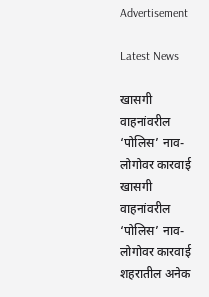Advertisement

Latest News

खासगी वाहनांवरील ‘पोलिस’ नाव-लोगोवर कारवाई खासगी वाहनांवरील ‘पोलिस’ नाव-लोगोवर कारवाई
शहरातील अनेक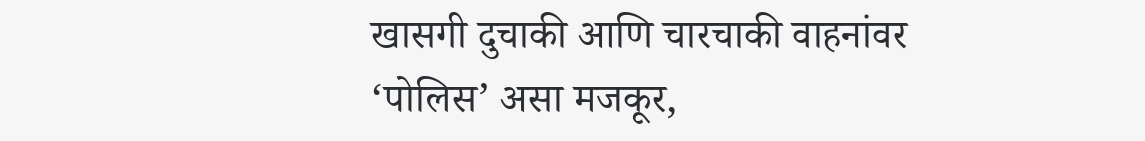खासगी दुचाकी आणि चारचाकी वाहनांवर ‘पोलिस’ असा मजकूर,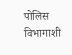पोलिस विभागाशी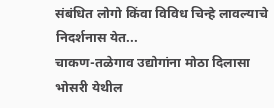संबंधित लोगो किंवा विविध चिन्हे लावल्याचे निदर्शनास येत...
चाकण-तळेगाव उद्योगांना मोठा दिलासा
भोसरी येथील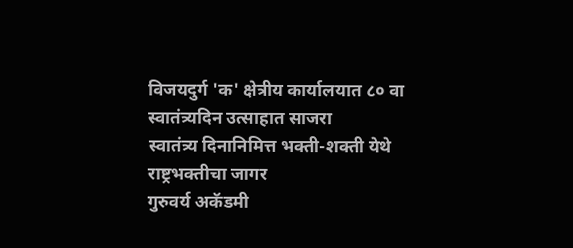विजयदुर्ग 'क' क्षेत्रीय कार्यालयात ८० वा स्वातंत्र्यदिन उत्साहात साजरा
स्वातंत्र्य दिनानिमित्त भक्ती-शक्ती येथे राष्ट्रभक्तीचा जागर
गुरुवर्य अकॅडमी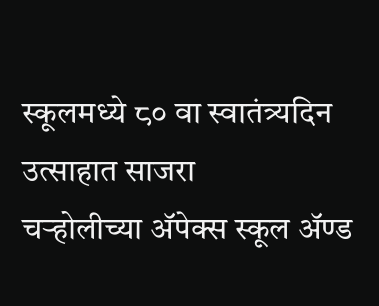स्कूलमध्ये ८० वा स्वातंत्र्यदिन उत्साहात साजरा
चऱ्होलीच्या अ‍ॅपेक्स स्कूल अ‍ॅण्ड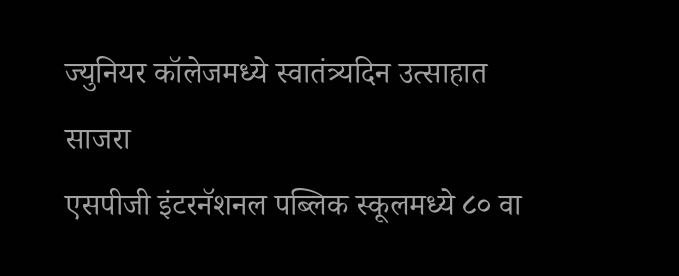ज्युनियर कॉलेजमध्ये स्वातंत्र्यदिन उत्साहात साजरा
एसपीजी इंटरनॅशनल पब्लिक स्कूलमध्ये ८० वा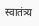स्वातंत्र्य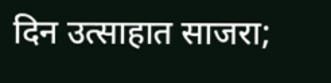दिन उत्साहात साजरा;